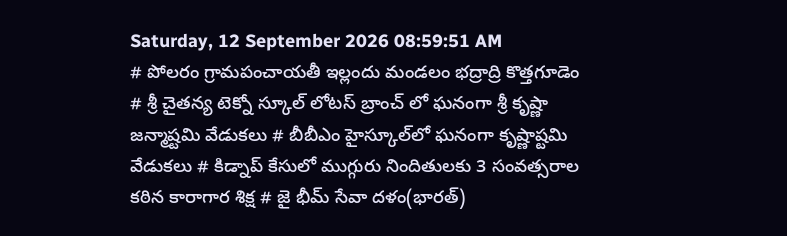Saturday, 12 September 2026 08:59:51 AM
# పోలరం గ్రామపంచాయతీ ఇల్లందు మండలం భద్రాద్రి కొత్తగూడెం # శ్రీ చైతన్య టెక్నో స్కూల్ లోటస్ బ్రాంచ్ లో ఘనంగా శ్రీ కృష్ణా జన్మాష్టమి వేడుకలు # బీబీఎం హైస్కూల్‌లో ఘనంగా కృష్ణాష్టమి వేడుకలు # కిడ్నాప్ కేసులో ముగ్గురు నిందితులకు 3 సంవత్సరాల కఠిన కారాగార శిక్ష # జై భీమ్ సేవా దళం(భారత్)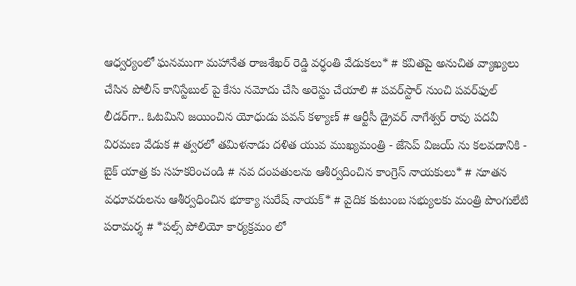ఆధ్వర్యంలో ఘనముగా మహానేత రాజశేఖర్ రెడ్డి వర్ధంతి వేడుకలు* # కవితపై అనుచిత వ్యాఖ్యలు చేసిన పోలీస్ కానిస్టేబుల్ పై కేసు నమోదు చేసి అరెస్టు చేయాలి # పవర్‌స్టార్ నుంచి పవర్‌ఫుల్ లీడర్‌గా.. ఓటమిని జయించిన యోధుడు పవన్ కళ్యాణ్ # ఆర్టీసీ డ్రైవర్ నాగేశ్వర్ రావు పదవీ విరమణ వేడుక # త్వరలో తమిళనాడు దళిత యువ ముఖ్యమంత్రి - జేసెప్ విజయ్ ను కలవడానికి - బైక్ యాత్ర కు సహకరించండి # నవ దంపతులను ఆశీర్వదించిన కాంగ్రెస్ నాయకులు* # నూతన వధూవరులను ఆశీర్వధించిన భూక్యా సురేష్ నాయక్* # వైదిక కుటుంబ సభ్యులకు మంత్రి పొంగులేటి పరామర్శ # *పల్స్ పోలియో కార్యక్రమం లో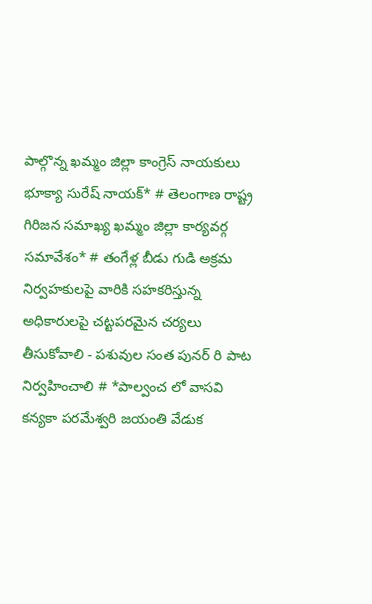పాల్గొన్న ఖమ్మం జిల్లా కాంగ్రెస్ నాయకులు భూక్యా సురేష్ నాయక్* # తెలంగాణ రాష్ట్ర గిరిజన సమాఖ్య ఖమ్మం జిల్లా కార్యవర్గ సమావేశం* # తంగేళ్ల బీడు గుడి అక్రమ నిర్వహకులపై వారికి సహకరిస్తున్న అధికారులపై చట్టపరమైన చర్యలు తీసుకోవాలి - పశువుల సంత పునర్ రి పాట నిర్వహించాలి # *పాల్వంచ లో వాసవి కన్యకా పరమేశ్వరి జయంతి వేడుక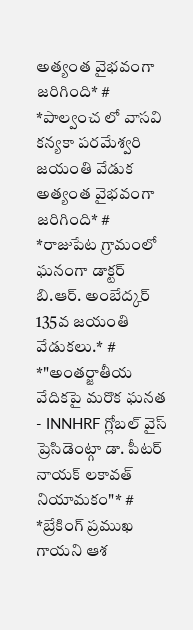అత్యంత వైభవంగా జరిగింది* # *పాల్వంచ లో వాసవి కన్యకా పరమేశ్వరి జయంతి వేడుక అత్యంత వైభవంగా జరిగింది* # *రాజుపేట గ్రామంలో ఘనంగా డాక్టర్ బి.ఆర్. అంబేద్కర్ 135వ జయంతి వేడుకలు.* # *"అంతర్జాతీయ వేదికపై మరొక ఘనత - INNHRF గ్లోబల్ వైస్ ప్రెసిడెంట్గా డా. పీటర్ నాయక్ లకావత్ నియామకం"* # *బ్రేకింగ్ ప్రముఖ గాయని ఆశ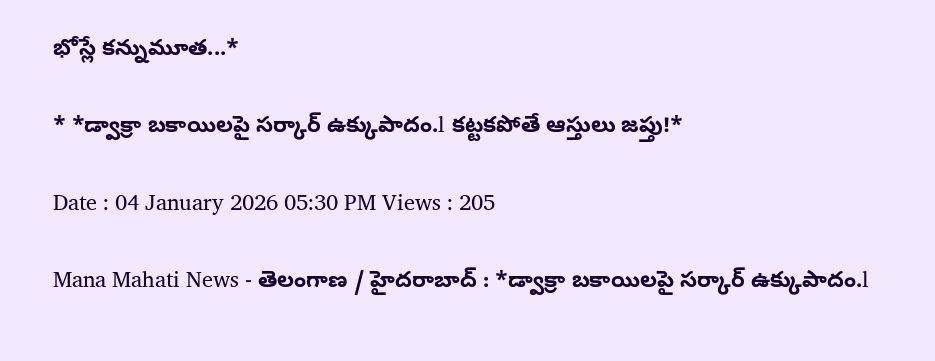భోస్లే కన్నుమూత...*

* *డ్వాక్రా బకాయిలపై సర్కార్ ఉక్కుపాదం.l కట్టకపోతే ఆస్తులు జప్తు!*

Date : 04 January 2026 05:30 PM Views : 205

Mana Mahati News - తెలంగాణ / హైదరాబాద్ : *డ్వాక్రా బకాయిలపై సర్కార్ ఉక్కుపాదం.l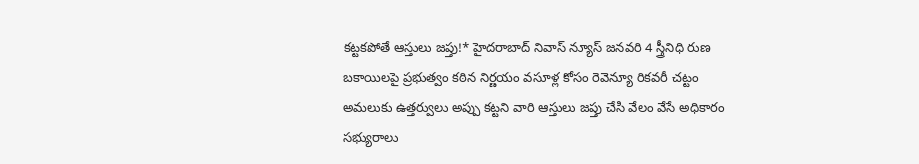కట్టకపోతే ఆస్తులు జప్తు!* హైదరాబాద్ నివాస్ న్యూస్ జనవరి 4 స్త్రీనిధి రుణ బకాయిలపై ప్రభుత్వం కఠిన నిర్ణయం వసూళ్ల కోసం రెవెన్యూ రికవరీ చట్టం అమలుకు ఉత్తర్వులు అప్పు కట్టని వారి ఆస్తులు జప్తు చేసి వేలం వేసే అధికారం సభ్యురాలు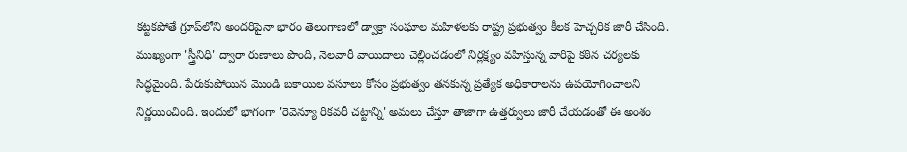కట్టకపోతే గ్రూప్‌లోని అందరిపైనా భారం తెలంగాణలో డ్వాక్రా సంఘాల మహిళలకు రాష్ట్ర ప్రభుత్వం కీలక హెచ్చరిక జారీ చేసింది. ముఖ్యంగా 'స్త్రీనిధి' ద్వారా రుణాలు పొంది, నెలవారీ వాయిదాలు చెల్లించడంలో నిర్లక్ష్యం వహిస్తున్న వారిపై కఠిన చర్యలకు సిద్ధమైంది. పేరుకుపోయిన మొండి బకాయిల వసూలు కోసం ప్రభుత్వం తనకున్న ప్రత్యేక అధికారాలను ఉపయోగించాలని నిర్ణయించింది. ఇందులో భాగంగా 'రెవెన్యూ రికవరీ చట్టాన్ని' అమలు చేస్తూ తాజాగా ఉత్తర్వులు జారీ చేయడంతో ఈ అంశం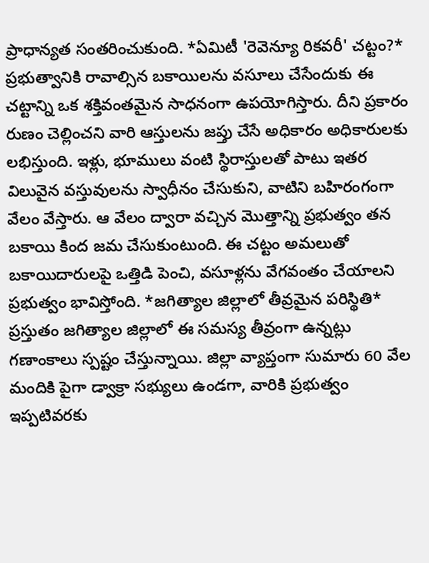ప్రాధాన్యత సంతరించుకుంది. *ఏమిటీ 'రెవెన్యూ రికవరీ' చట్టం?* ప్రభుత్వానికి రావాల్సిన బకాయిలను వసూలు చేసేందుకు ఈ చట్టాన్ని ఒక శక్తివంతమైన సాధనంగా ఉపయోగిస్తారు. దీని ప్రకారం రుణం చెల్లించని వారి ఆస్తులను జప్తు చేసే అధికారం అధికారులకు లభిస్తుంది. ఇళ్లు, భూములు వంటి స్థిరాస్తులతో పాటు ఇతర విలువైన వస్తువులను స్వాధీనం చేసుకుని, వాటిని బహిరంగంగా వేలం వేస్తారు. ఆ వేలం ద్వారా వచ్చిన మొత్తాన్ని ప్రభుత్వం తన బకాయి కింద జమ చేసుకుంటుంది. ఈ చట్టం అమలుతో బకాయిదారులపై ఒత్తిడి పెంచి, వసూళ్లను వేగవంతం చేయాలని ప్రభుత్వం భావిస్తోంది. *జగిత్యాల జిల్లాలో తీవ్రమైన పరిస్థితి* ప్రస్తుతం జగిత్యాల జిల్లాలో ఈ సమస్య తీవ్రంగా ఉన్నట్లు గణాంకాలు స్పష్టం చేస్తున్నాయి. జిల్లా వ్యాప్తంగా సుమారు 60 వేల మందికి పైగా డ్వాక్రా సభ్యులు ఉండగా, వారికి ప్రభుత్వం ఇప్పటివరకు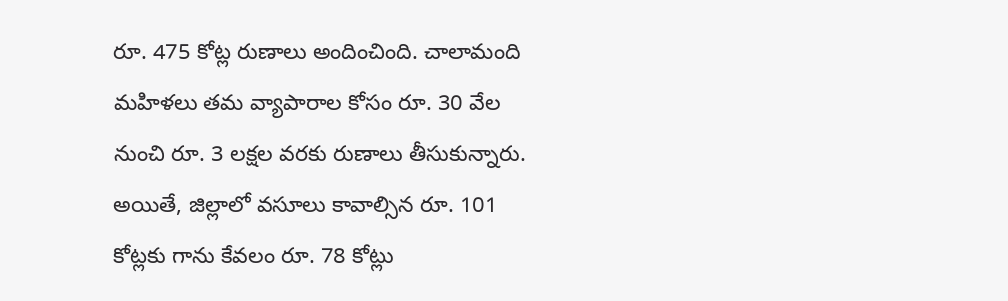రూ. 475 కోట్ల రుణాలు అందించింది. చాలామంది మహిళలు తమ వ్యాపారాల కోసం రూ. 30 వేల నుంచి రూ. 3 లక్షల వరకు రుణాలు తీసుకున్నారు. అయితే, జిల్లాలో వసూలు కావాల్సిన రూ. 101 కోట్లకు గాను కేవలం రూ. 78 కోట్లు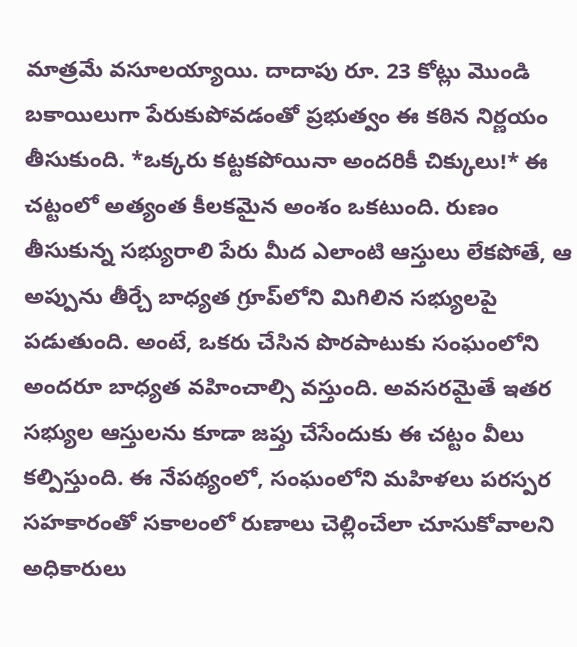మాత్రమే వసూలయ్యాయి. దాదాపు రూ. 23 కోట్లు మొండి బకాయిలుగా పేరుకుపోవడంతో ప్రభుత్వం ఈ కఠిన నిర్ణయం తీసుకుంది. *ఒక్కరు కట్టకపోయినా అందరికీ చిక్కులు!* ఈ చట్టంలో అత్యంత కీలకమైన అంశం ఒకటుంది. రుణం తీసుకున్న సభ్యురాలి పేరు మీద ఎలాంటి ఆస్తులు లేకపోతే, ఆ అప్పును తీర్చే బాధ్యత గ్రూప్‌లోని మిగిలిన సభ్యులపై పడుతుంది. అంటే, ఒకరు చేసిన పొరపాటుకు సంఘంలోని అందరూ బాధ్యత వహించాల్సి వస్తుంది. అవసరమైతే ఇతర సభ్యుల ఆస్తులను కూడా జప్తు చేసేందుకు ఈ చట్టం వీలు కల్పిస్తుంది. ఈ నేపథ్యంలో, సంఘంలోని మహిళలు పరస్పర సహకారంతో సకాలంలో రుణాలు చెల్లించేలా చూసుకోవాలని అధికారులు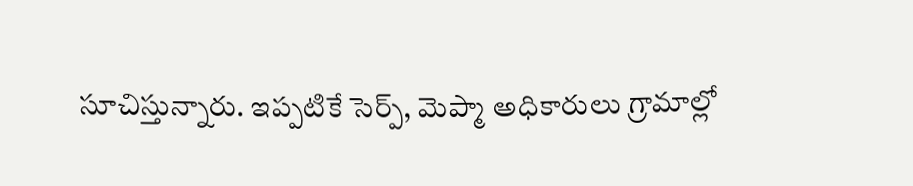సూచిస్తున్నారు. ఇప్పటికే సెర్ప్, మెప్మా అధికారులు గ్రామాల్లో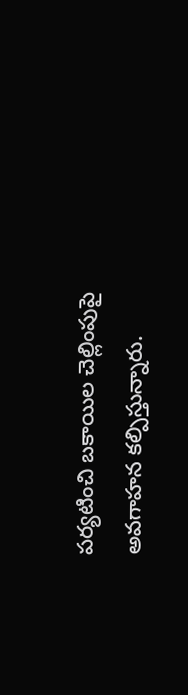పర్యటించి బకాయిల చెల్లింపుపై అవగాహన కల్పిస్తున్నారు.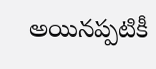అయినప్పటికీ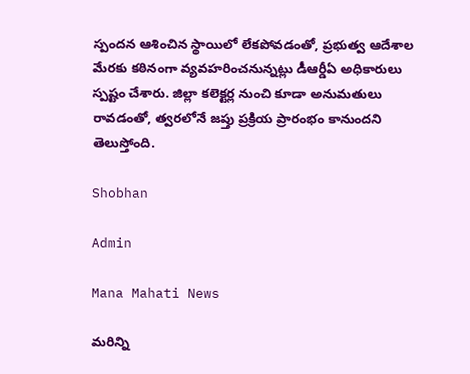స్పందన ఆశించిన స్థాయిలో లేకపోవడంతో, ప్రభుత్వ ఆదేశాల మేరకు కఠినంగా వ్యవహరించనున్నట్లు డీఆర్డీఏ అధికారులు స్పష్టం చేశారు. జిల్లా కలెక్టర్ల నుంచి కూడా అనుమతులు రావడంతో, త్వరలోనే జప్తు ప్రక్రియ ప్రారంభం కానుందని తెలుస్తోంది.

Shobhan

Admin

Mana Mahati News

మరిన్ని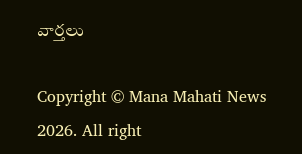వార్తలు

Copyright © Mana Mahati News 2026. All right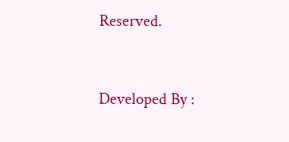Reserved.



Developed By :